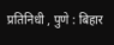प्रतिनिधी , पुणे : बिहार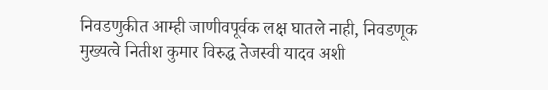निवडणुकीत आम्ही जाणीवपूर्वक लक्ष घातले नाही, निवडणूक मुख्यत्वे नितीश कुमार विरुद्ध तेजस्वी यादव अशी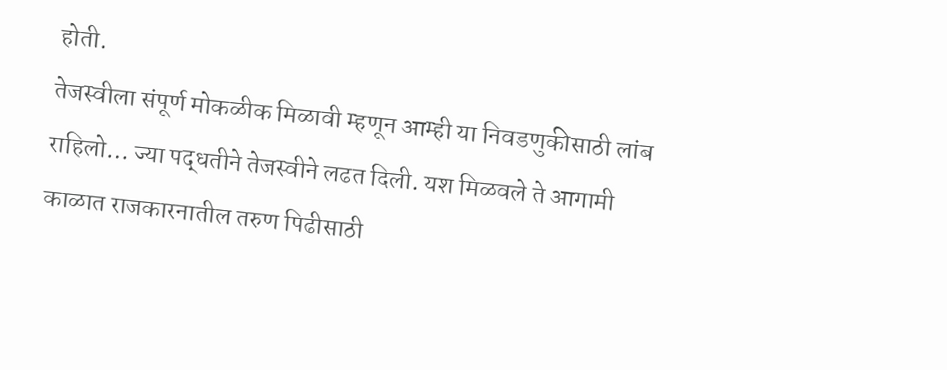होती.
तेजस्वीला संपूर्ण मोकळीक मिळावी म्हणून आम्ही या निवडणुकीसाठी लांब राहिलो… ज्या पद्धतीने तेजस्वीने लढत दिली. यश मिळवले ते आगामी काळात राजकारनातील तरुण पिढीसाठी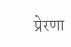प्रेरणा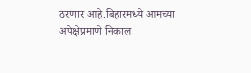ठरणार आहे.बिहारमध्ये आमच्या अपेक्षेप्रमाणे निकाल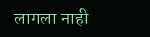लागला नाही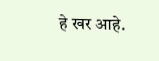हे खर आहे.